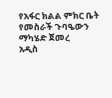የአፋር ክልል ምክር ቤት የመስራች ጉባዔውን ማካሄድ ጀመረ
አዲስ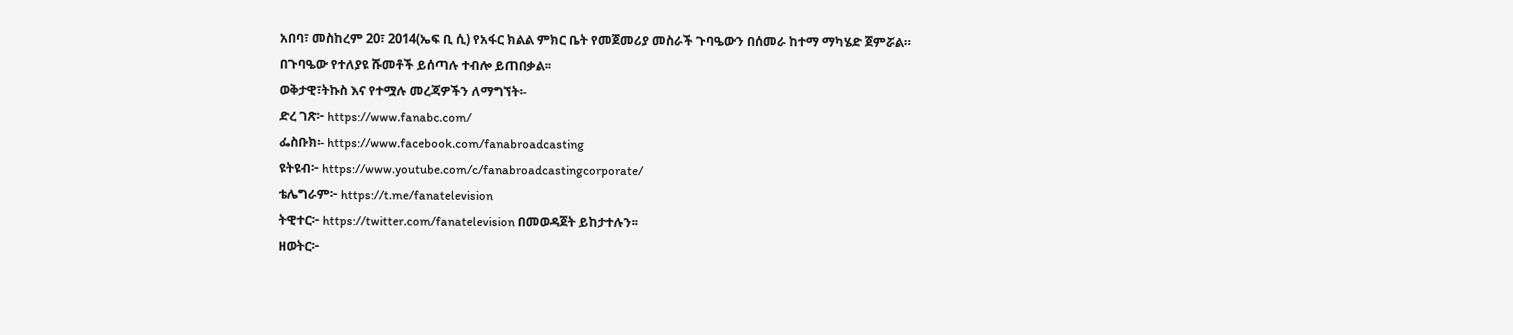አበባ፣ መስከረም 20፣ 2014(ኤፍ ቢ ሲ) የአፋር ክልል ምክር ቤት የመጀመሪያ መስራች ጉባዔውን በሰመራ ከተማ ማካሄድ ጀምሯል።
በጉባዔው የተለያዩ ሹመቶች ይሰጣሉ ተብሎ ይጠበቃል፡፡
ወቅታዊ፣ትኩስ እና የተሟሉ መረጃዎችን ለማግኘት፡-
ድረ ገጽ፦ https://www.fanabc.com/
ፌስቡክ፡- https://www.facebook.com/fanabroadcasting
ዩትዩብ፦ https://www.youtube.com/c/fanabroadcastingcorporate/
ቴሌግራም፦ https://t.me/fanatelevision
ትዊተር፦ https://twitter.com/fanatelevision በመወዳጀት ይከታተሉን፡፡
ዘወትር፦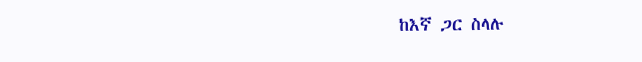ከእኛ ጋር ስላሉ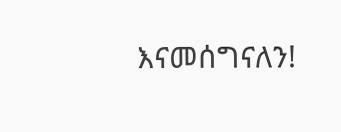እናመሰግናለን!